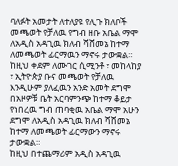ባለፉት አመታት ለተለያዩ የሊጉ ክለቦች መጫወት የቻለዉ የግብ ዘቡ አቤል ማሞ ለአዲስ አዳጊዉ ክለብ ሻሸመኔ ከተማ ለመጫወት ፊርማዉን ማኖሩ ታውቋል።
ከዚህ ቀደም ለሙገር ሲሚንቶ ፣ መከላከያ ፣ ኢትዮጵያ ቡና መጫወት የቻለዉ እንዲሁም ያለፈዉን አንድ አመት ደግሞ በአዞዎቹ ቤት አርባምንጭ ከተማ ቆይታ የነበረዉ ግብ ጠባቂዉ አቤል ማሞ አሁን ደግሞ ለአዲስ አዳጊዉ ክለብ ሻሸመኔ ከተማ ለመጫወት ፊርማውን ማኖሩ ታውቋል።
ከዚህ በተጨማሪም አዲስ አዳጊዉ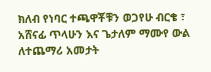ክለብ የነባር ተጫዋቾቹን ወጋየሁ ብርቄ ፣ አሸናፊ ጥላሁን እና ጌታለም ማሙየ ውል ለተጨማሪ አመታት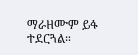ማራዘሙም ይፋ ተደርጓል።